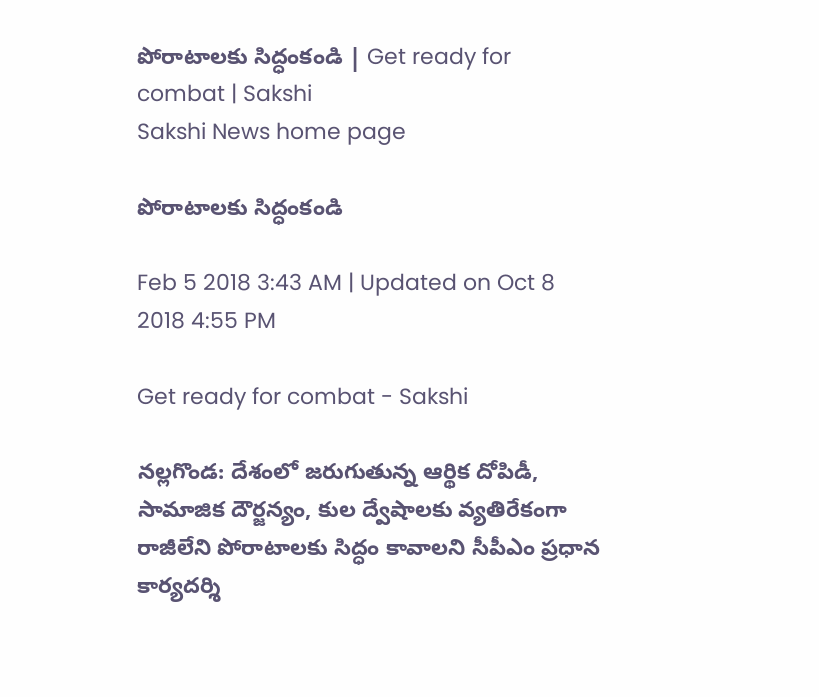పోరాటాలకు సిద్ధంకండి | Get ready for combat | Sakshi
Sakshi News home page

పోరాటాలకు సిద్ధంకండి

Feb 5 2018 3:43 AM | Updated on Oct 8 2018 4:55 PM

Get ready for combat - Sakshi

నల్లగొండ: దేశంలో జరుగుతున్న ఆర్థిక దోపిడీ, సామాజిక దౌర్జన్యం, కుల ద్వేషాలకు వ్యతిరేకంగా రాజీలేని పోరాటాలకు సిద్ధం కావాలని సీపీఎం ప్రధాన కార్యదర్శి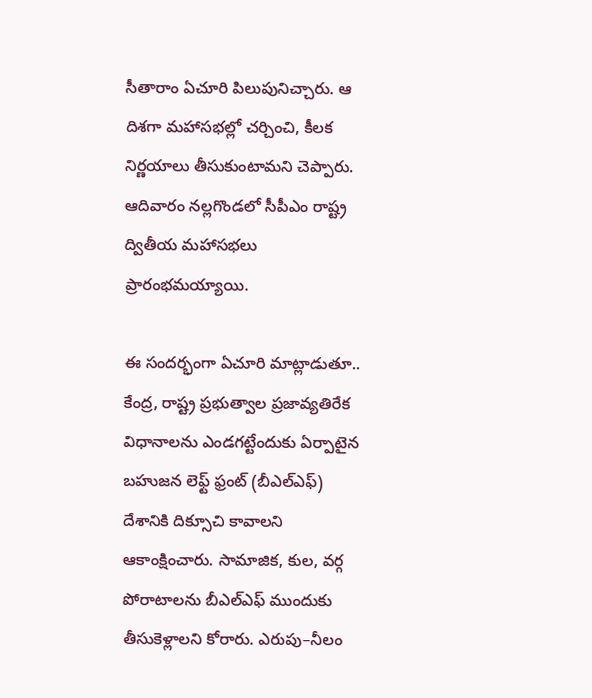సీతారాం ఏచూరి పిలుపునిచ్చారు. ఆ దిశగా మహాసభల్లో చర్చించి, కీలక నిర్ణయాలు తీసుకుంటామని చెప్పారు. ఆదివారం నల్లగొండలో సీపీఎం రాష్ట్ర ద్వితీయ మహాసభలు ప్రారంభమయ్యాయి.

ఈ సందర్భంగా ఏచూరి మాట్లాడుతూ.. కేంద్ర, రాష్ట్ర ప్రభుత్వాల ప్రజావ్యతిరేక విధానాలను ఎండగట్టేందుకు ఏర్పాటైన బహుజన లెఫ్ట్‌ ఫ్రంట్‌ (బీఎల్‌ఎఫ్‌) దేశానికి దిక్సూచి కావాలని ఆకాంక్షించారు. సామాజిక, కుల, వర్గ పోరాటాలను బీఎల్‌ఎఫ్‌ ముందుకు తీసుకెళ్లాలని కోరారు. ఎరుపు–నీలం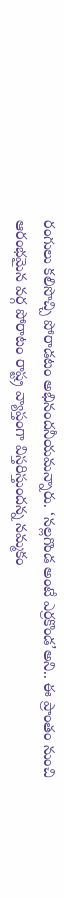రంగులు కలిసొచ్చి పోరాడటం అభినందనీయమన్నారు. ‘నల్లగొండ అంటే ఎర్రకొండ’అని.. ఈ ప్రాంతం నుంచి ఆరంభమైన వర్గ పోరాటం రాష్ట్ర వ్యాప్తంగా విస్తరిస్తుందన్న నమ్మకం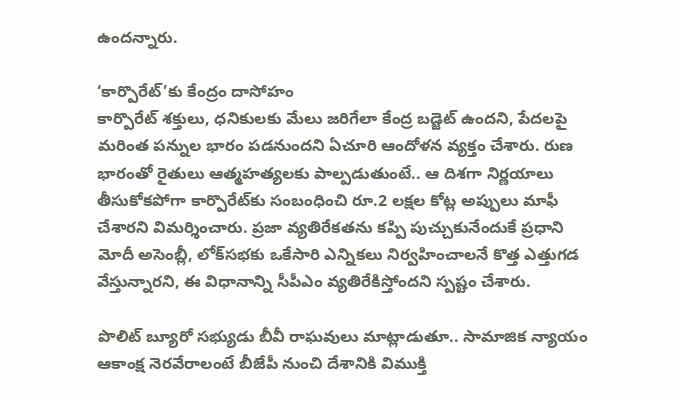ఉందన్నారు.

‘కార్పొరేట్‌’కు కేంద్రం దాసోహం
కార్పొరేట్‌ శక్తులు, ధనికులకు మేలు జరిగేలా కేంద్ర బడ్జెట్‌ ఉందని, పేదలపై మరింత పన్నుల భారం పడనుందని ఏచూరి ఆందోళన వ్యక్తం చేశారు. రుణ భారంతో రైతులు ఆత్మహత్యలకు పాల్పడుతుంటే.. ఆ దిశగా నిర్ణయాలు తీసుకోకపోగా కార్పొరేట్‌కు సంబంధించి రూ.2 లక్షల కోట్ల అప్పులు మాఫీ చేశారని విమర్శించారు. ప్రజా వ్యతిరేకతను కప్పి పుచ్చుకునేందుకే ప్రధాని మోదీ అసెంబ్లీ, లోక్‌సభకు ఒకేసారి ఎన్నికలు నిర్వహించాలనే కొత్త ఎత్తుగడ వేస్తున్నారని, ఈ విధానాన్ని సీపీఎం వ్యతిరేకిస్తోందని స్పష్టం చేశారు.

పొలిట్‌ బ్యూరో సభ్యుడు బీవీ రాఘవులు మాట్లాడుతూ.. సామాజిక న్యాయం ఆకాంక్ష నెరవేరాలంటే బీజేపీ నుంచి దేశానికి విముక్తి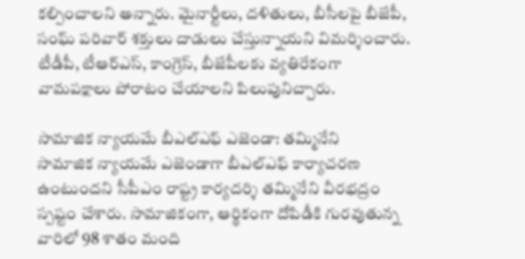కల్పించాలని అన్నారు. మైనార్టీలు, దళితులు, బీసీలపై బీజేపీ, సంఘ్‌ పరివార్‌ శక్తులు దాడులు చేస్తున్నాయని విమర్శించారు. టీడీపీ, టీఆర్‌ఎస్, కాంగ్రెస్, బీజేపీలకు వ్యతిరేకంగా వామపక్షాలు పోరాటం చేయాలని పిలుపునిచ్చారు.

సామాజిక న్యాయమే బీఎల్‌ఎఫ్‌ ఎజెండా: తమ్మినేని
సామాజిక న్యాయమే ఎజెండాగా బీఎల్‌ఎఫ్‌ కార్యాచరణ ఉంటుందని సీపీఎం రాష్ట్ర కార్యదర్శి తమ్మినేని వీరభద్రం స్పష్టం చేశారు. సామాజికంగా, ఆర్థికంగా దోపిడీకి గురవుతున్న వారిలో 98 శాతం మంది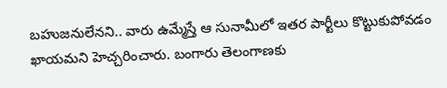బహుజనులేనని.. వారు ఉమ్మేస్తే ఆ సునామీలో ఇతర పార్టీలు కొట్టుకుపోవడం ఖాయమని హెచ్చరించారు. బంగారు తెలంగాణకు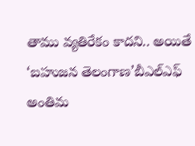తాము వ్యతిరేకం కాదని.. అయితే ‘బహుజన తెలంగాణ’బీఎల్‌ఎఫ్‌ అంతిమ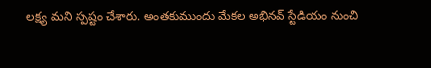లక్ష్య మని స్పష్టం చేశారు. అంతకుముందు మేకల అభినవ్‌ స్టేడియం నుంచి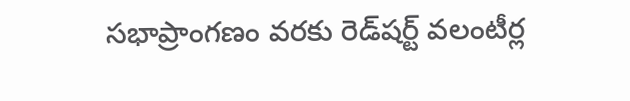సభాప్రాంగణం వరకు రెడ్‌షర్ట్‌ వలంటీర్ల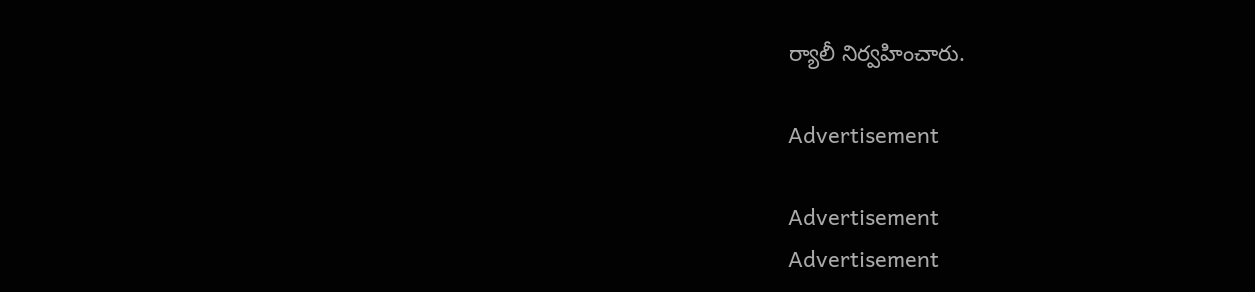ర్యాలీ నిర్వహించారు.

Advertisement

Advertisement
Advertisement